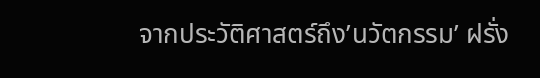จากประวัติศาสตร์ถึง’นวัตกรรม’ ฝรั่ง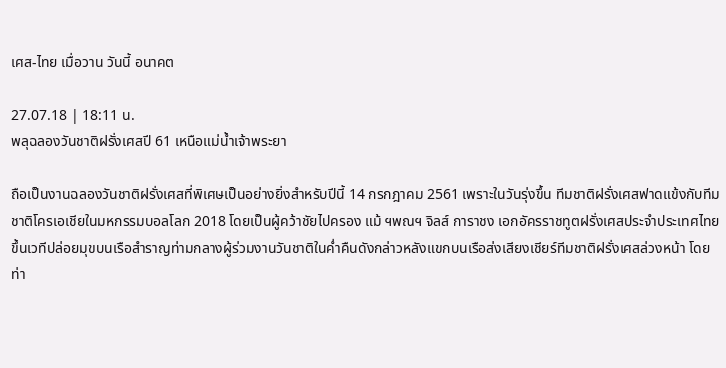เศส-ไทย เมื่อวาน วันนี้ อนาคต

27.07.18 | 18:11 น.
พลุฉลองวันชาติฝรั่งเศสปี 61 เหนือแม่น้ำเจ้าพระยา

ถือเป็นงานฉลองวันชาติฝรั่งเศสที่พิเศษเป็นอย่างยิ่งสำหรับปีนี้ 14 กรกฎาคม 2561 เพราะในวันรุ่งขึ้น ทีมชาติฝรั่งเศสฟาดแข้งกับทีมชาติโครเอเชียในมหกรรมบอลโลก 2018 โดยเป็นผู้คว้าชัยไปครอง แม้ ฯพณฯ จิลส์ การาชง เอกอัครราชทูตฝรั่งเศสประจำประเทศไทย ขึ้นเวทีปล่อยมุขบนเรือสำราญท่ามกลางผู้ร่วมงานวันชาติในค่ำคืนดังกล่าวหลังแขกบนเรือส่งเสียงเชียร์ทีมชาติฝรั่งเศสล่วงหน้า โดยท่า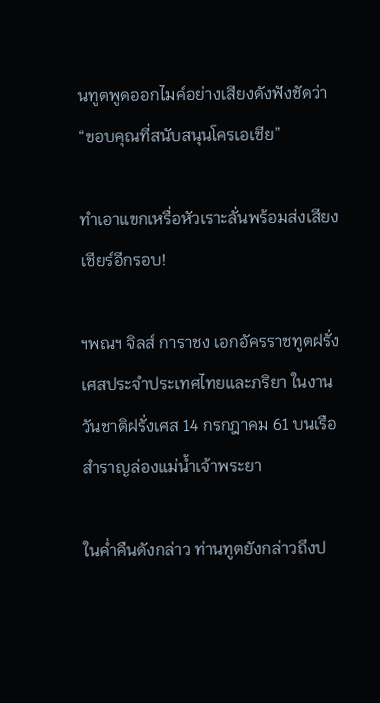นทูตพูดออกไมค์อย่างเสียงดังฟังชัดว่า “ขอบคุณที่สนับสนุนโครเอเชีย”

ทำเอาแขกเหรื่อหัวเราะลั่นพร้อมส่งเสียงเชียร์อีกรอบ!

ฯพณฯ จิลส์ การาชง เอกอัครราชทูตฝรั่งเศสประจำประเทศไทยและภริยา ในงานวันชาติฝรั่งเศส 14 กรกฎาคม 61 บนเรือสำราญล่องแม่น้ำเจ้าพระยา

ในค่ำคืนดังกล่าว ท่านทูตยังกล่าวถึงป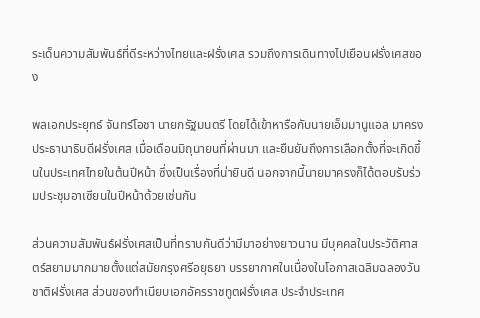ระเด็นความสัมพันธ์ที่ดีระหว่างไทยและฝรั่งเศส รวมถึงการเดินทางไปเยือนฝรั่งเศสของ

พลเอกประยุทธ์ จันทร์โอชา นายกรัฐมนตรี โดยได้เข้าหารือกับนายเอ็มมานูแอล มาครง ประธานาธิบดีฝรั่งเศส เมื่อเดือนมิถุนายนที่ผ่านมา และยืนยันถึงการเลือกตั้งที่จะเกิดขึ้นในประเทศไทยในต้นปีหน้า ซึ่งเป็นเรื่องที่น่ายินดี นอกจากนี้นายมาครงก็ได้ตอบรับร่วมประชุมอาเซียนในปีหน้าด้วยเช่นกัน

ส่วนความสัมพันธ์ฝรั่งเศสเป็นที่ทราบกันดีว่ามีมาอย่างยาวนาน มีบุคคลในประวัติศาสตร์สยามมากมายตั้งแต่สมัยกรุงศรีอยุธยา บรรยากาศในเนื่องในโอกาสเฉลิมฉลองวันชาติฝรั่งเศส ส่วนของทำเนียบเอกอัครราชทูตฝรั่งเศส ประจำประเทศ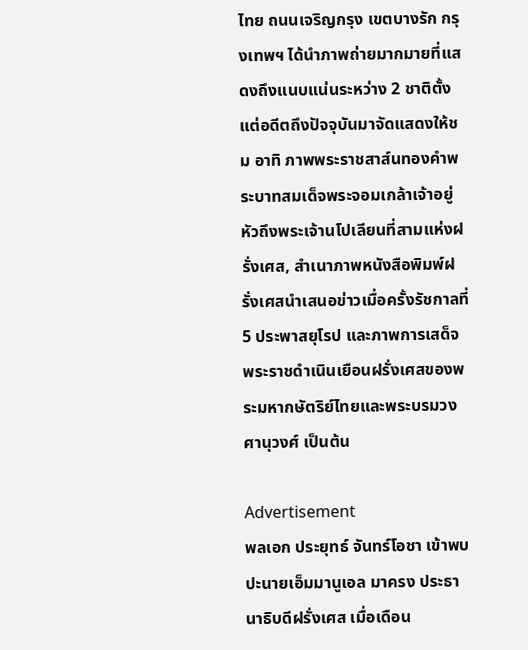ไทย ถนนเจริญกรุง เขตบางรัก กรุงเทพฯ ได้นำภาพถ่ายมากมายที่แสดงถึงแนบแน่นระหว่าง 2 ชาติตั้งแต่อดีตถึงปัจจุบันมาจัดแสดงให้ชม อาทิ ภาพพระราชสาส์นทองคำพระบาทสมเด็จพระจอมเกล้าเจ้าอยู่หัวถึงพระเจ้านโปเลียนที่สามแห่งฝรั่งเศส, สำเนาภาพหนังสือพิมพ์ฝรั่งเศสนำเสนอข่าวเมื่อครั้งรัชกาลที่ 5 ประพาสยุโรป และภาพการเสด็จพระราชดำเนินเยือนฝรั่งเศสของพระมหากษัตริย์ไทยและพระบรมวงศานุวงศ์ เป็นต้น

Advertisement
พลเอก ประยุทธ์ จันทร์โอชา เข้าพบปะนายเอ็มมานูเอล มาครง ประธานาธิบดีฝรั่งเศส เมื่อเดือน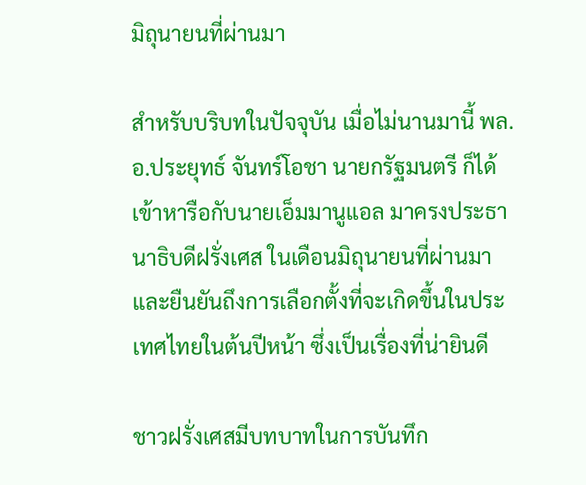มิถุนายนที่ผ่านมา

สำหรับบริบทในปัจจุบัน เมื่อไม่นานมานี้ พล.อ.ประยุทธ์ จันทร์โอชา นายกรัฐมนตรี ก็ได้เข้าหารือกับนายเอ็มมานูแอล มาครงประธานาธิบดีฝรั่งเศส ในเดือนมิถุนายนที่ผ่านมา และยืนยันถึงการเลือกตั้งที่จะเกิดขึ้นในประเทศไทยในต้นปีหน้า ซึ่งเป็นเรื่องที่น่ายินดี

ชาวฝรั่งเศสมีบทบาทในการบันทึก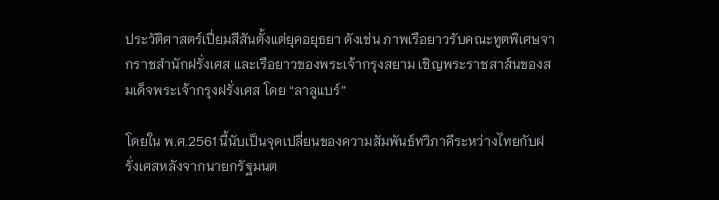ประวัติศาสตร์เปี่ยมสีสันตั้งแต่ยุคอยุธยา ดังเช่น ภาพเรือยาวรับคณะทูตพิเศษจากราชสำนักฝรั่งเศส และเรือยาวของพระเจ้ากรุงสยาม เชิญพระราชสาส์นของสมเด็จพระเจ้ากรุงฝรั่งเศส โดย “ลาลูแบร์”

โดยใน พ.ศ.2561 นี้นับเป็นจุดเปลี่ยนของความสัมพันธ์ทวิภาคีระหว่างไทยกับฝรั่งเศสหลังจากนายกรัฐมนต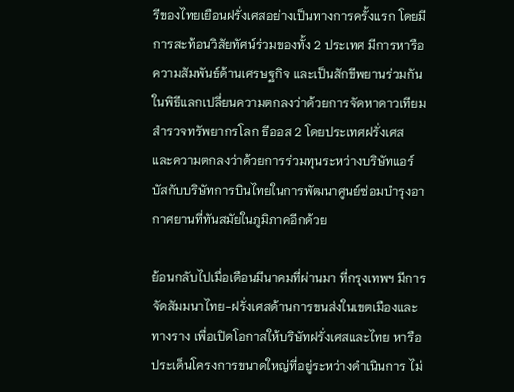รีของไทยเยือนฝรั่งเศสอย่างเป็นทางการครั้งแรก โดยมีการสะท้อนวิสัยทัศน์ร่วมของทั้ง 2 ประเทศ มีการหารือความสัมพันธ์ด้านเศรษฐกิจ และเป็นสักขีพยานร่วมกันในพิธีแลกเปลี่ยนความตกลงว่าด้วยการจัดหาดาวเทียมสำรวจทรัพยากรโลก ธีออส 2 โดยประเทศฝรั่งเศส และความตกลงว่าด้วยการร่วมทุนระหว่างบริษัทแอร์บัสกับบริษัทการบินไทยในการพัฒนาศูนย์ซ่อมบำรุงอากาศยานที่ทันสมัยในภูมิภาคอีกด้วย

ย้อนกลับไปเมื่อเดือนมีนาคมที่ผ่านมา ที่กรุงเทพฯ มีการจัดสัมมนาไทย-ฝรั่งเศสด้านการขนส่งในเขตเมืองและทางราง เพื่อเปิดโอกาสให้บริษัทฝรั่งเศสและไทย หารือประเด็นโครงการขนาดใหญ่ที่อยู่ระหว่างดำเนินการ ไม่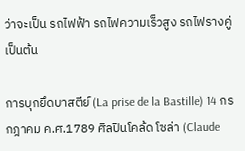ว่าจะเป็น รถไฟฟ้า รถไฟความเร็วสูง รถไฟรางคู่ เป็นต้น

การบุกยึดบาสตีย์ (La prise de la Bastille) 14 กรกฎาคม ค.ศ.1789 ศิลปินโคล้ด โซล่า (Claude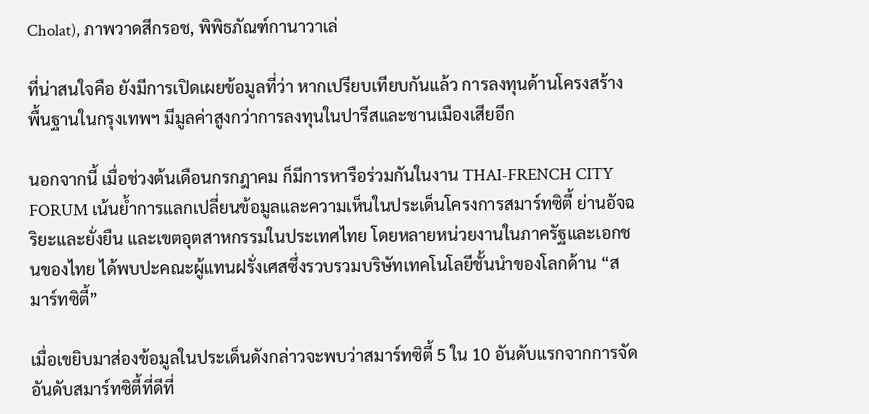Cholat), ภาพวาดสีกรอช, พิพิธภัณฑ์กานาวาเล่

ที่น่าสนใจคือ ยังมีการเปิดเผยข้อมูลที่ว่า หากเปรียบเทียบกันแล้ว การลงทุนด้านโครงสร้างพื้นฐานในกรุงเทพฯ มีมูลค่าสูงกว่าการลงทุนในปารีสและชานเมืองเสียอีก

นอกจากนี้ เมื่อช่วงต้นเดือนกรกฎาคม ก็มีการหารือร่วมกันในงาน THAI-FRENCH CITY FORUM เน้นย้ำการแลกเปลี่ยนข้อมูลและความเห็นในประเด็นโครงการสมาร์ทซิตี้ ย่านอัจฉริยะและยั่งยืน และเขตอุตสาหกรรมในประเทศไทย โดยหลายหน่วยงานในภาครัฐและเอกชนของไทย ได้พบปะคณะผู้แทนฝรั่งเศสซึ่งรวบรวมบริษัทเทคโนโลยีชั้นนำของโลกด้าน “สมาร์ทซิตี้”

เมื่อเขยิบมาส่องข้อมูลในประเด็นดังกล่าวจะพบว่าสมาร์ทซิตี้ 5 ใน 10 อันดับแรกจากการจัดอันดับสมาร์ทซิตี้ที่ดีที่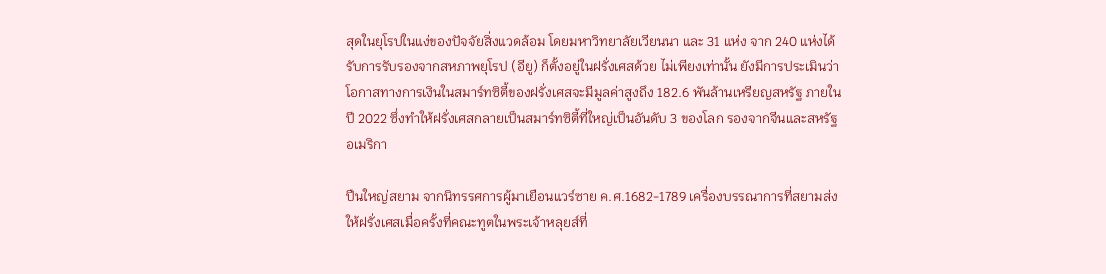สุดในยุโรปในแง่ของปัจจัยสิ่งแวดล้อม โดยมหาวิทยาลัยเวียนนา และ 31 แห่ง จาก 240 แห่งได้รับการรับรองจากสหภาพยุโรป (อียู) ก็ตั้งอยู่ในฝรั่งเศสด้วย ไม่เพียงเท่านั้น ยังมีการประเมินว่าโอกาสทางการเงินในสมาร์ทซิตี้ของฝรั่งเศสจะมีมูลค่าสูงถึง 182.6 พันล้านเหรียญสหรัฐ ภายในปี 2022 ซึ่งทำให้ฝรั่งเศสกลายเป็นสมาร์ทซิตี้ที่ใหญ่เป็นอันดับ 3 ของโลก รองจากจีนและสหรัฐอเมริกา

ปืนใหญ่สยาม จากนิทรรศการผู้มาเยือนแวร์ซาย ค.ศ.1682-1789 เครื่องบรรณาการที่สยามส่งให้ฝรั่งเศสเมื่อครั้งที่คณะทูตในพระเจ้าหลุยส์ที่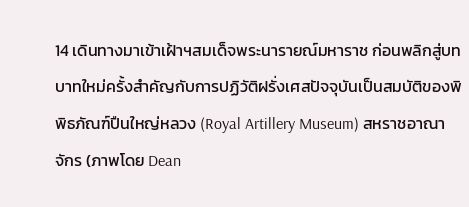14 เดินทางมาเข้าเฝ้าฯสมเด็จพระนารายณ์มหาราช ก่อนพลิกสู่บทบาทใหม่ครั้งสำคัญกับการปฏิวัติฝรั่งเศสปัจจุบันเป็นสมบัติของพิพิธภัณฑ์ปืนใหญ่หลวง (Royal Artillery Museum) สหราชอาณาจักร (ภาพโดย Dean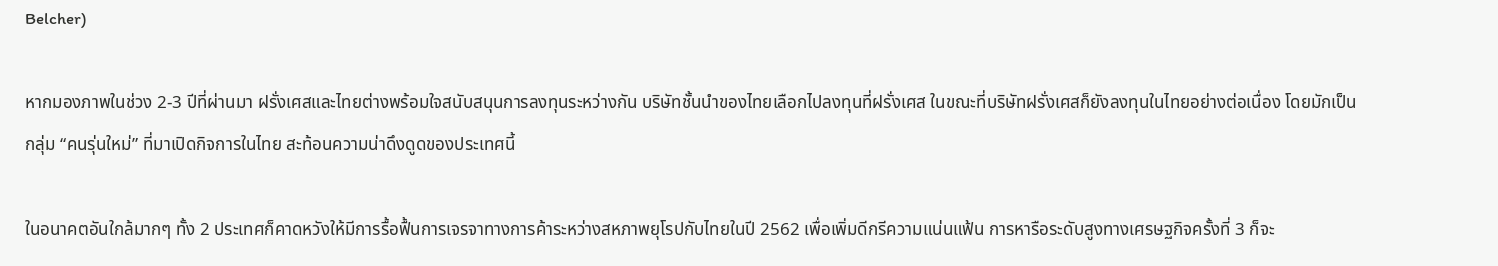Belcher)

หากมองภาพในช่วง 2-3 ปีที่ผ่านมา ฝรั่งเศสและไทยต่างพร้อมใจสนับสนุนการลงทุนระหว่างกัน บริษัทชั้นนำของไทยเลือกไปลงทุนที่ฝรั่งเศส ในขณะที่บริษัทฝรั่งเศสก็ยังลงทุนในไทยอย่างต่อเนื่อง โดยมักเป็นกลุ่ม “คนรุ่นใหม่” ที่มาเปิดกิจการในไทย สะท้อนความน่าดึงดูดของประเทศนี้

ในอนาคตอันใกล้มากๆ ทั้ง 2 ประเทศก็คาดหวังให้มีการรื้อฟื้นการเจรจาทางการค้าระหว่างสหภาพยุโรปกับไทยในปี 2562 เพื่อเพิ่มดีกรีความแน่นแฟ้น การหารือระดับสูงทางเศรษฐกิจครั้งที่ 3 ก็จะ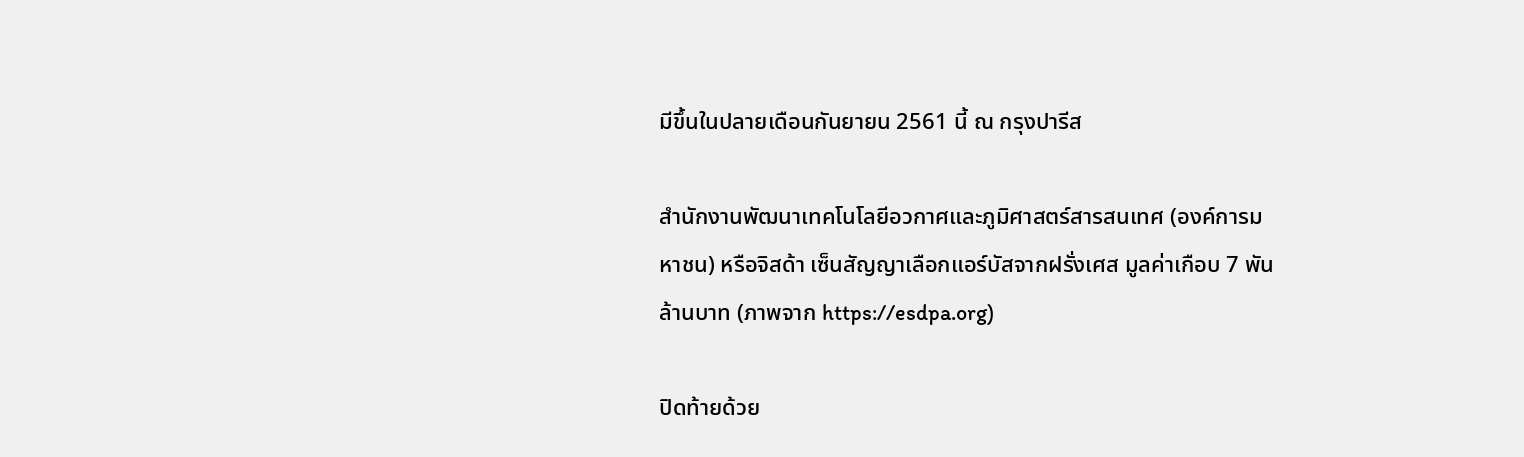มีขึ้นในปลายเดือนกันยายน 2561 นี้ ณ กรุงปารีส

สำนักงานพัฒนาเทคโนโลยีอวกาศและภูมิศาสตร์สารสนเทศ (องค์การมหาชน) หรือจิสด้า เซ็นสัญญาเลือกแอร์บัสจากฝรั่งเศส มูลค่าเกือบ 7 พันล้านบาท (ภาพจาก https://esdpa.org)

ปิดท้ายด้วย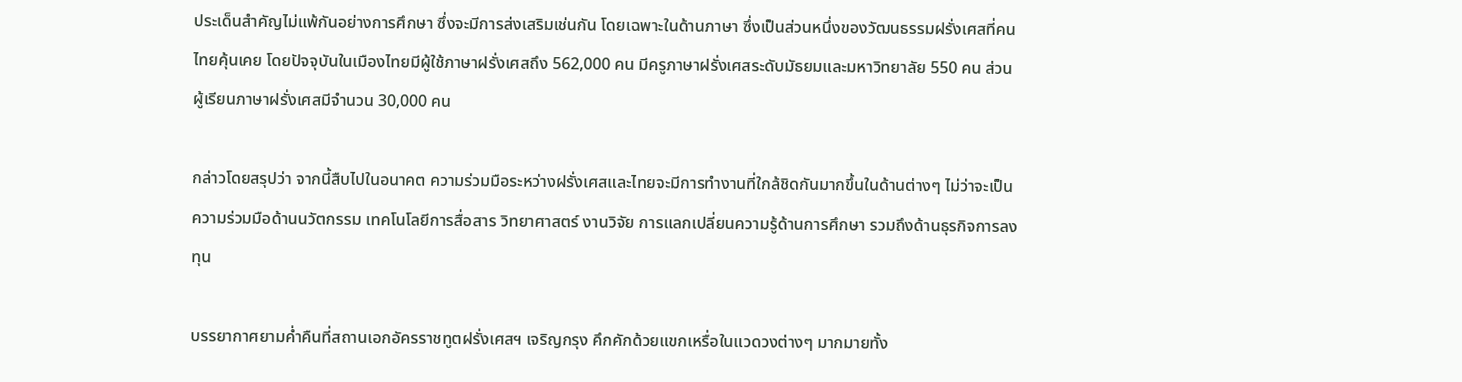ประเด็นสำคัญไม่แพ้กันอย่างการศึกษา ซึ่งจะมีการส่งเสริมเช่นกัน โดยเฉพาะในด้านภาษา ซึ่งเป็นส่วนหนึ่งของวัฒนธรรมฝรั่งเศสที่คนไทยคุ้นเคย โดยปัจจุบันในเมืองไทยมีผู้ใช้ภาษาฝรั่งเศสถึง 562,000 คน มีครูภาษาฝรั่งเศสระดับมัธยมและมหาวิทยาลัย 550 คน ส่วนผู้เรียนภาษาฝรั่งเศสมีจำนวน 30,000 คน

กล่าวโดยสรุปว่า จากนี้สืบไปในอนาคต ความร่วมมือระหว่างฝรั่งเศสและไทยจะมีการทำงานที่ใกล้ชิดกันมากขึ้นในด้านต่างๆ ไม่ว่าจะเป็นความร่วมมือด้านนวัตกรรม เทคโนโลยีการสื่อสาร วิทยาศาสตร์ งานวิจัย การแลกเปลี่ยนความรู้ด้านการศึกษา รวมถึงด้านธุรกิจการลงทุน

บรรยากาศยามค่ำคืนที่สถานเอกอัครราชทูตฝรั่งเศสฯ เจริญกรุง คึกคักด้วยแขกเหรื่อในแวดวงต่างๆ มากมายทั้ง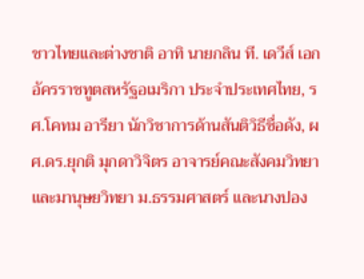ชาวไทยและต่างชาติ อาทิ นายกลิน ที. เดวีส์ เอกอัครราชทูตสหรัฐอเมริกา ประจำประเทศไทย, รศ.โคทม อารียา นักวิชาการด้านสันติวิธีชื่อดัง, ผศ.ดร.ยุกติ มุกดาวิจิตร อาจารย์คณะสังคมวิทยาและมานุษยวิทยา ม.ธรรมศาสตร์ และนางปอง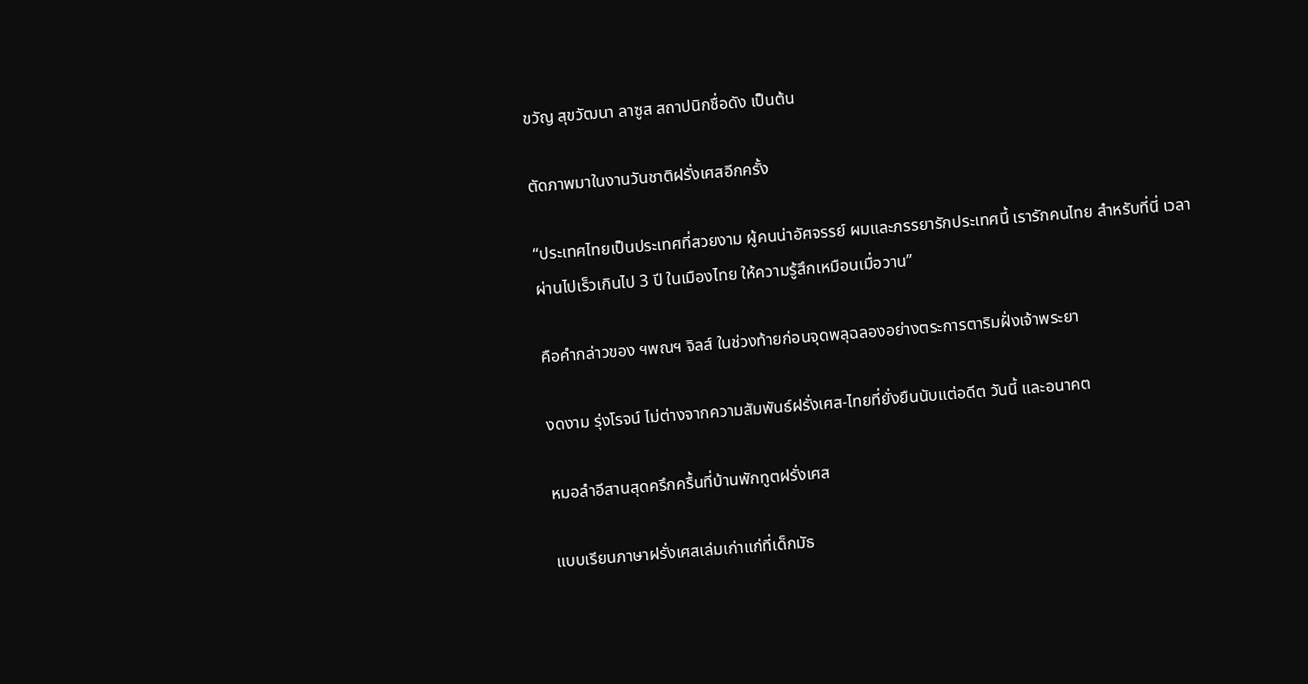ขวัญ สุขวัฒนา ลาซูส สถาปนิกชื่อดัง เป็นต้น

ตัดภาพมาในงานวันชาติฝรั่งเศสอีกครั้ง

“ประเทศไทยเป็นประเทศที่สวยงาม ผู้คนน่าอัศจรรย์ ผมและภรรยารักประเทศนี้ เรารักคนไทย สำหรับที่นี่ เวลาผ่านไปเร็วเกินไป 3 ปี ในเมืองไทย ให้ความรู้สึกเหมือนเมื่อวาน”

คือคำกล่าวของ ฯพณฯ จิลส์ ในช่วงท้ายก่อนจุดพลุฉลองอย่างตระการตาริมฝั่งเจ้าพระยา

งดงาม รุ่งโรจน์ ไม่ต่างจากความสัมพันธ์ฝรั่งเศส-ไทยที่ยั่งยืนนับแต่อดีต วันนี้ และอนาคต

หมอลำอีสานสุดครึกครื้นที่บ้านพักทูตฝรั่งเศส

แบบเรียนภาษาฝรั่งเศสเล่มเก่าแก่ที่เด็กมัธ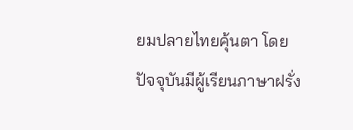ยมปลายไทยคุ้นตา โดยปัจจุบันมีผู้เรียนภาษาฝรั่ง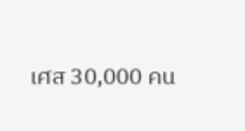เศส 30,000 คน